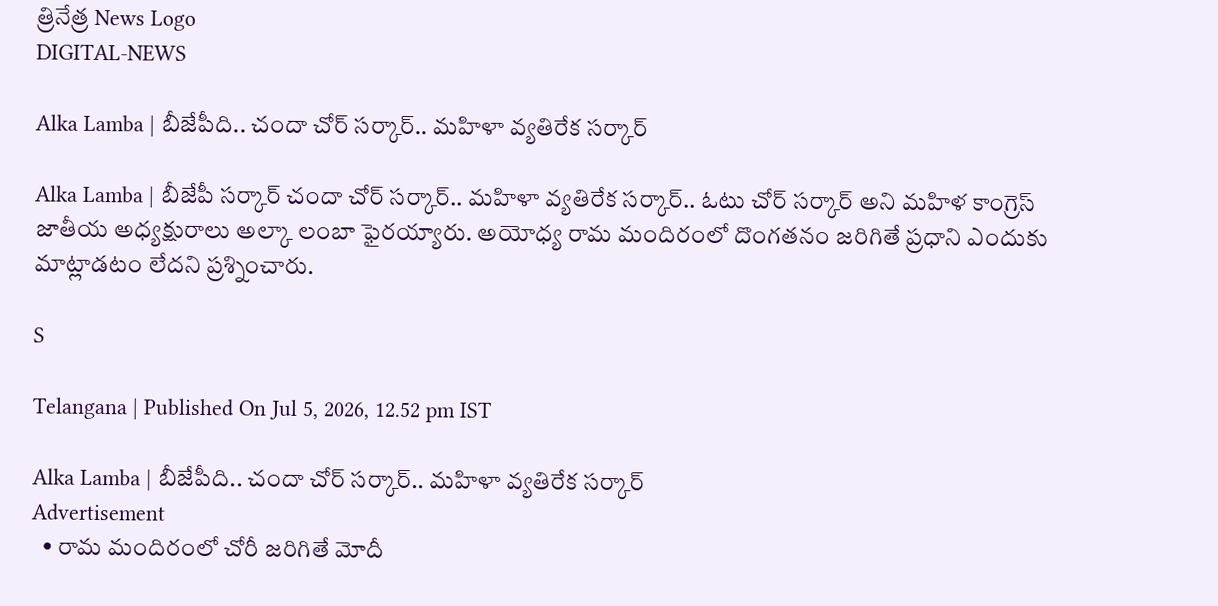త్రినేత్ర News Logo
DIGITAL-NEWS

Alka Lamba | బీజేపీది.. చందా చోర్ సర్కార్.. మ‌హిళా వ్య‌తిరేక స‌ర్కార్‌

Alka Lamba | బీజేపీ స‌ర్కార్ చందా చోర్ స‌ర్కార్‌.. మ‌హిళా వ్య‌తిరేక స‌ర్కార్‌.. ఓటు చోర్ స‌ర్కార్ అని మహిళ కాంగ్రెస్ జాతీయ అధ్యక్షురాలు అల్కా లంబా ఫైర‌య్యారు. అయోధ్య రామ మందిరంలో దొంగతనం జరిగితే ప్రధాని ఎందుకు మాట్లాడటం లేదని ప్ర‌శ్నించారు.

S

Telangana | Published On Jul 5, 2026, 12.52 pm IST

Alka Lamba | బీజేపీది.. చందా చోర్ సర్కార్.. మ‌హిళా వ్య‌తిరేక స‌ర్కార్‌
Advertisement
  • రామ మందిరంలో చోరీ జ‌రిగితే మోదీ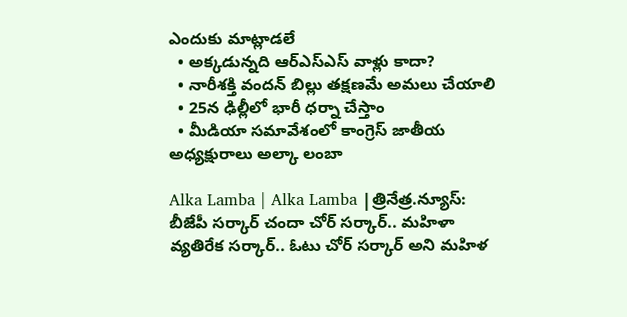ఎందుకు మాట్లాడ‌లే
  • అక్క‌డున్న‌ది ఆర్ఎస్ఎస్ వాళ్లు కాదా?
  • నారీశ‌క్తి వంద‌న్ బిల్లు త‌క్ష‌ణ‌మే అమ‌లు చేయాలి
  • 25న ఢిల్లీలో భారీ ధ‌ర్నా చేస్తాం
  • మీడియా స‌మావేశంలో కాంగ్రెస్ జాతీయ అధ్య‌క్షురాలు అల్కా లంబా

Alka Lamba | Alka Lamba |త్రినేత్ర‌.న్యూస్‌: బీజేపీ స‌ర్కార్ చందా చోర్ స‌ర్కార్‌.. మ‌హిళా వ్య‌తిరేక స‌ర్కార్‌.. ఓటు చోర్ స‌ర్కార్ అని మహిళ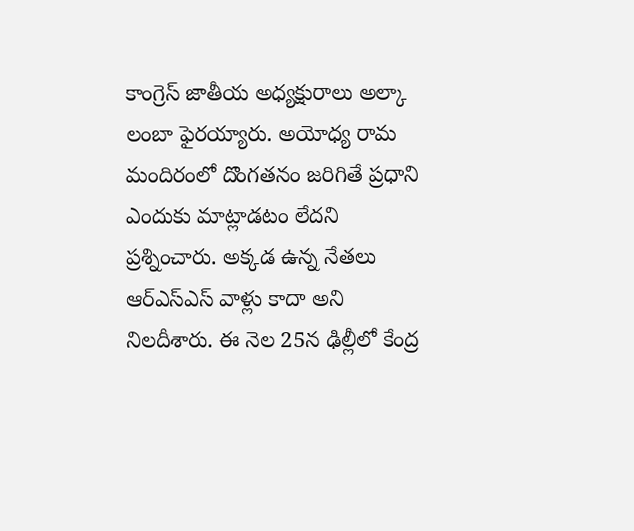కాంగ్రెస్ జాతీయ అధ్యక్షురాలు అల్కా లంబా ఫైర‌య్యారు. అయోధ్య రామ మందిరంలో దొంగతనం జరిగితే ప్రధాని ఎందుకు మాట్లాడటం లేదని ప్ర‌శ్నించారు. అక్కడ ఉన్న నేతలు ఆర్ఎస్ఎస్‌ వాళ్లు కాదా అని నిల‌దీశారు. ఈ నెల 25న ఢిల్లీలో కేంద్ర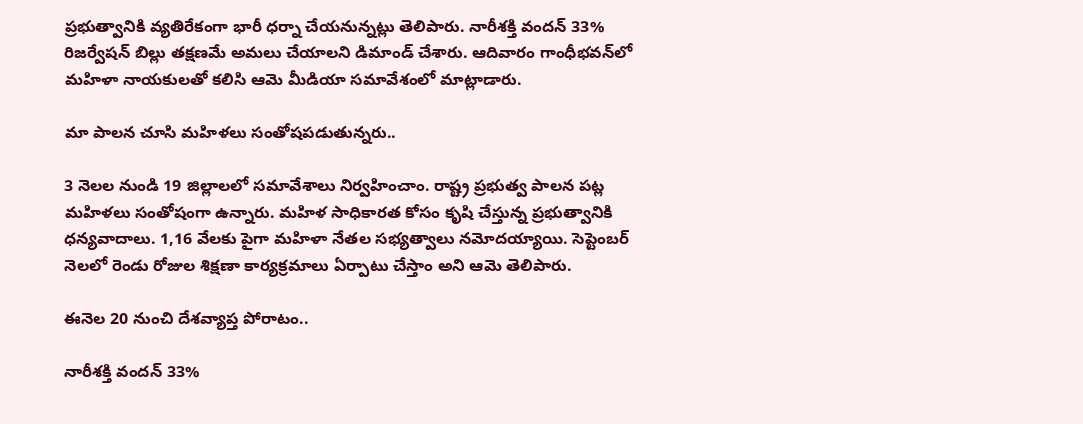ప్రభుత్వానికి వ్యతిరేకంగా భారీ ధర్నా చేయనున్న‌ట్లు తెలిపారు. నారీశక్తి వందన్ 33% రిజర్వేషన్ బిల్లు తక్షణమే అమలు చేయాల‌ని డిమాండ్ చేశారు. ఆదివారం గాంధీభ‌వ‌న్‌లో మ‌హిళా నాయ‌కుల‌తో క‌లిసి ఆమె మీడియా స‌మావేశంలో మాట్లాడారు.

మా పాల‌న చూసి మ‌హిళ‌లు సంతోష‌ప‌డుతున్న‌రు..

3 నెలల నుండి 19 జిల్లాలలో సమావేశాలు నిర్వహించాం. రాష్ట్ర ప్రభుత్వ పాలన పట్ల మహిళలు సంతోషంగా ఉన్నారు. మ‌హిళ సాధికారత కోసం కృషి చేస్తున్న ప్రభుత్వానికి ధన్యవాదాలు. 1,16 వేలకు పైగా మహిళా నేతల సభ్యత్వాలు నమోద‌య్యాయి. సెప్టెంబర్ నెలలో రెండు రోజుల శిక్షణా కార్యక్రమాలు ఏర్పాటు చేస్తాం అని ఆమె తెలిపారు.

ఈనెల 20 నుంచి దేశవ్యాప్త పోరాటం..

నారీశక్తి వందన్ 33%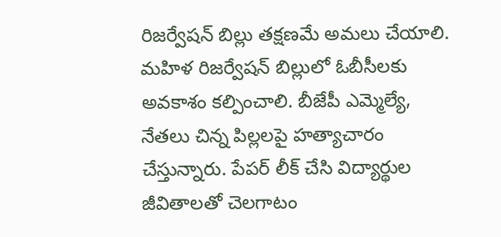రిజర్వేషన్ బిల్లు తక్షణమే అమలు చేయాలి. మహిళ రిజర్వేషన్ బిల్లులో ఓబీసీలకు అవకాశం కల్పించాలి. బీజేపీ ఎమ్మెల్యే, నేతలు చిన్న పిల్లలపై హత్యాచారం చేస్తున్నారు. పేపర్ లీక్ చేసి విద్యార్థుల‌ జీవితాలతో చెలగాటం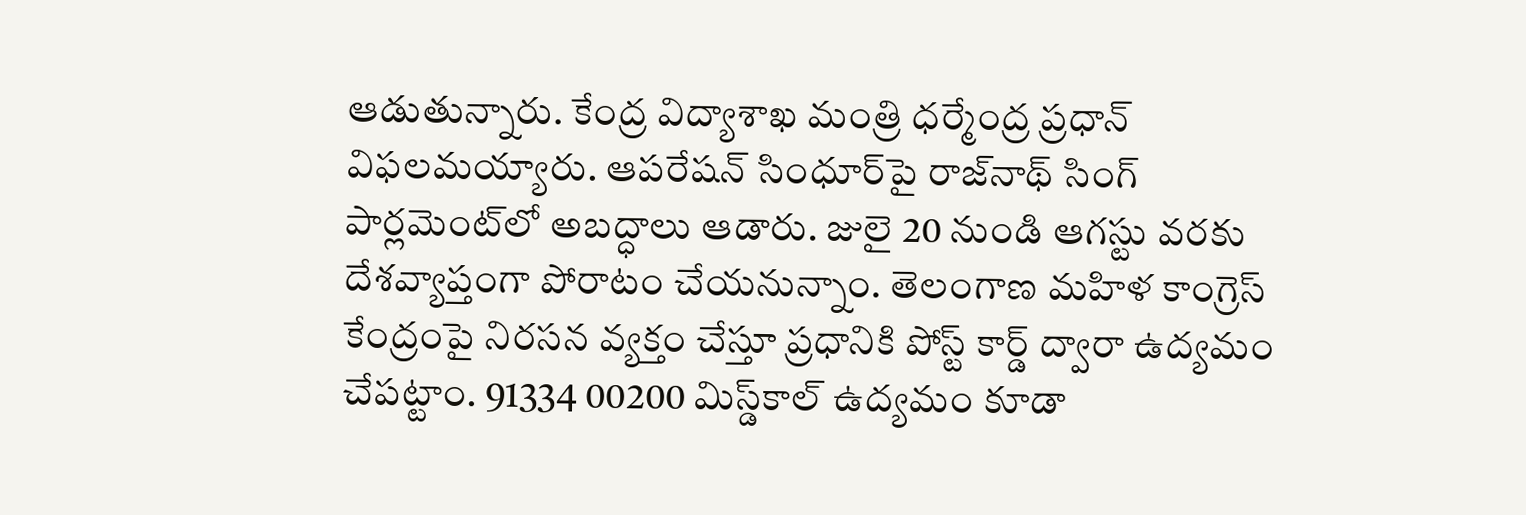ఆడుతున్నారు. కేంద్ర విద్యాశాఖ‌ మంత్రి ధర్మేంద్ర ప్రధాన్ విఫలమ‌య్యారు. ఆపరేషన్ సింధూర్‌పై రాజ్‌నాథ్ సింగ్ పార్లమెంట్‌లో అబద్ధాలు ఆడారు. జులై 20 నుండి ఆగస్టు వరకు దేశవ్యాప్తంగా పోరాటం చేయనున్నాం. తెలంగాణ మహిళ కాంగ్రెస్ కేంద్రంపై నిరసన వ్యక్తం చేస్తూ ప్రధానికి పోస్ట్ కార్డ్ ద్వారా ఉద్యమం చేపట్టాం. 91334 00200 మిస్డ్‌కాల్ ఉద్యమం కూడా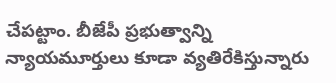చేపట్టాం. బీజేపీ ప్రభుత్వాన్ని న్యాయమూర్తులు కూడా వ్యతిరేకిస్తున్నారు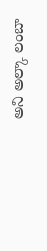అని అల్కా లంబా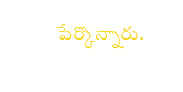పేర్కొన్నారు.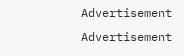Advertisement
Advertisement